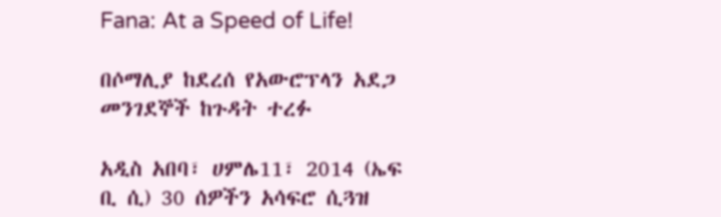Fana: At a Speed of Life!

በሶማሊያ ከደረሰ የአውሮፕላን አደጋ መንገደኞች ከጉዳት ተረፉ

አዲስ አበባ፣ ሀምሌ11፣ 2014 (ኤፍ ቢ ሲ) 30 ሰዎችን አሳፍሮ ሲጓዝ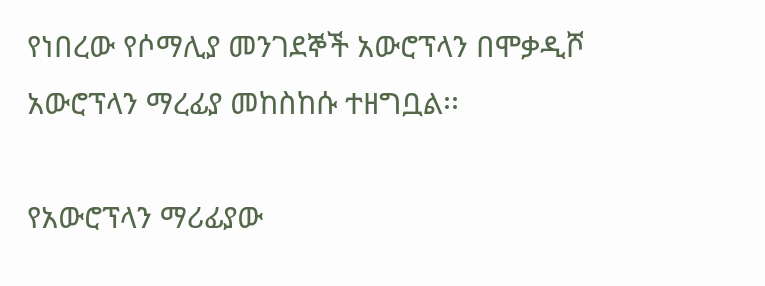የነበረው የሶማሊያ መንገደኞች አውሮፕላን በሞቃዲሾ አውሮፕላን ማረፊያ መከስከሱ ተዘግቧል፡፡

የአውሮፕላን ማሪፊያው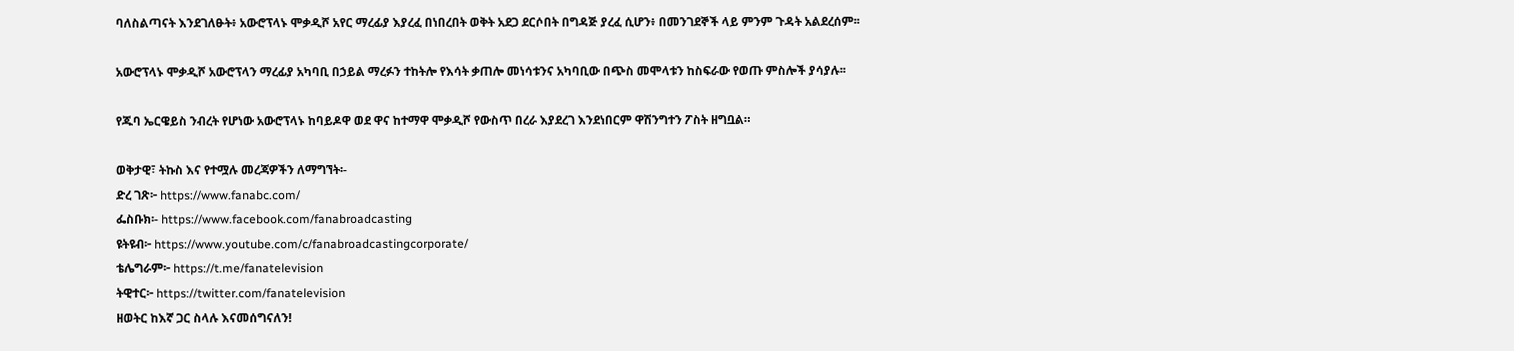ባለስልጣናት እንደገለፁት፥ አውሮፕላኑ ሞቃዲሾ አየር ማረፊያ እያረፈ በነበረበት ወቅት አደጋ ደርሶበት በግዳጅ ያረፈ ሲሆን፥ በመንገደኞች ላይ ምንም ጉዳት አልደረሰም፡፡

አውሮፕላኑ ሞቃዲሾ አውሮፕላን ማረፊያ አካባቢ በኃይል ማረፉን ተከትሎ የእሳት ቃጠሎ መነሳቱንና አካባቢው በጭስ መሞላቱን ከስፍራው የወጡ ምስሎች ያሳያሉ፡፡

የጁባ ኤርዌይስ ንብረት የሆነው አውሮፕላኑ ከባይዶዋ ወደ ዋና ከተማዋ ሞቃዲሾ የውስጥ በረራ እያደረገ እንደነበርም ዋሽንግተን ፖስት ዘግቧል።

ወቅታዊ፣ ትኩስ እና የተሟሉ መረጃዎችን ለማግኘት፡-
ድረ ገጽ፦ https://www.fanabc.com/
ፌስቡክ፡- https://www.facebook.com/fanabroadcasting
ዩትዩብ፦ https://www.youtube.com/c/fanabroadcastingcorporate/
ቴሌግራም፦ https://t.me/fanatelevision
ትዊተር፦ https://twitter.com/fanatelevision
ዘወትር ከእኛ ጋር ስላሉ እናመሰግናለን!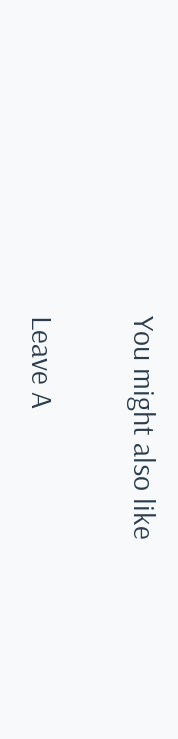You might also like

Leave A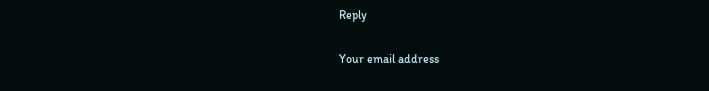Reply

Your email address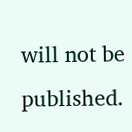will not be published.